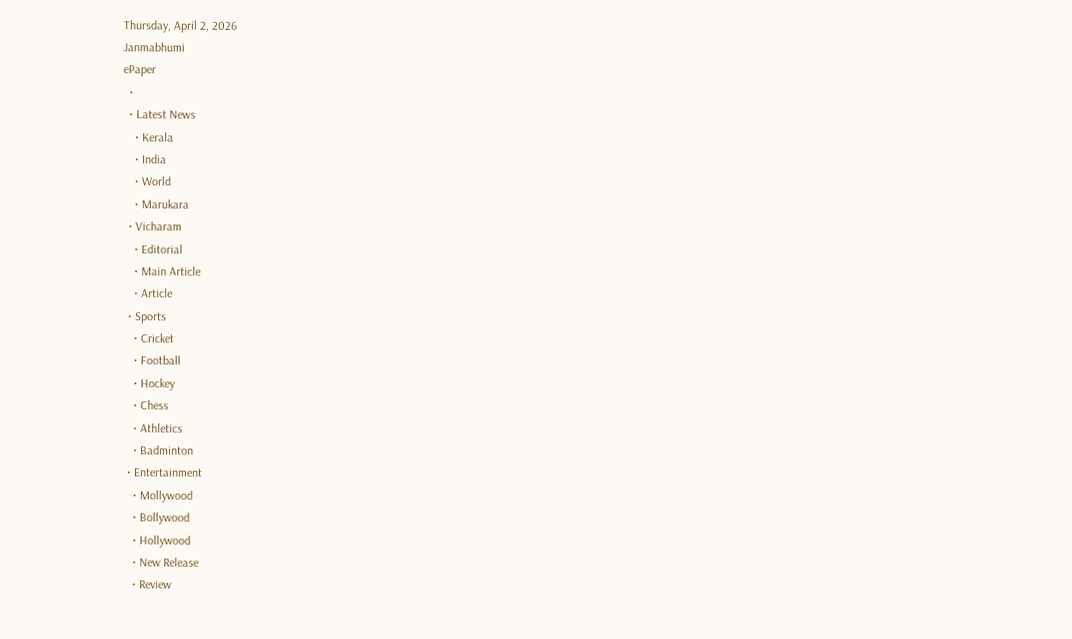Thursday, April 2, 2026
Janmabhumi
ePaper
  •
  • Latest News
    • Kerala
    • India
    • World
    • Marukara
  • Vicharam
    • Editorial
    • Main Article
    • Article
  • Sports
    • Cricket
    • Football
    • Hockey
    • Chess
    • Athletics
    • Badminton
  • Entertainment
    • Mollywood
    • Bollywood
    • Hollywood
    • New Release
    • Review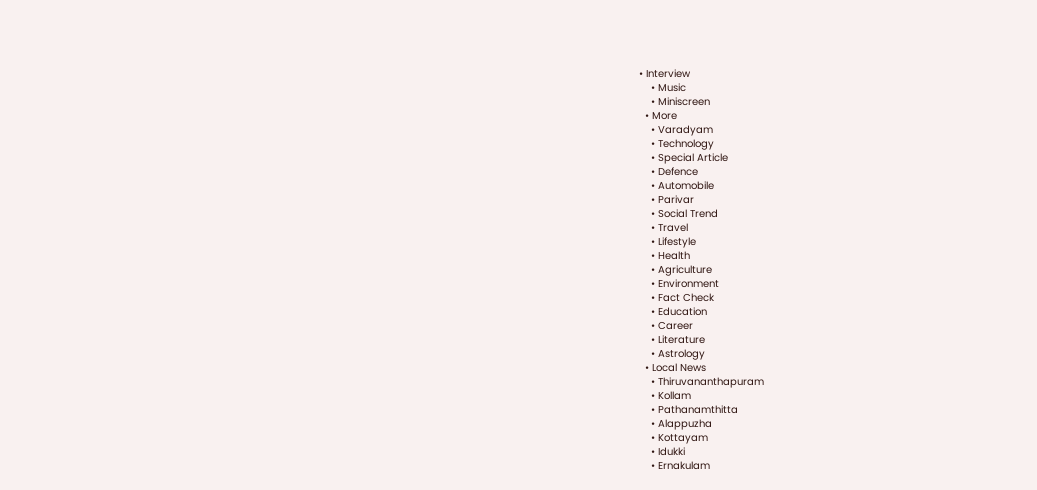• Interview
    • Music
    • Miniscreen
  • More
    • Varadyam
    • Technology
    • Special Article
    • Defence
    • Automobile
    • Parivar
    • Social Trend
    • Travel
    • Lifestyle
    • Health
    • Agriculture
    • Environment
    • Fact Check
    • Education
    • Career
    • Literature
    • Astrology
  • Local News
    • Thiruvananthapuram
    • Kollam
    • Pathanamthitta
    • Alappuzha
    • Kottayam
    • Idukki
    • Ernakulam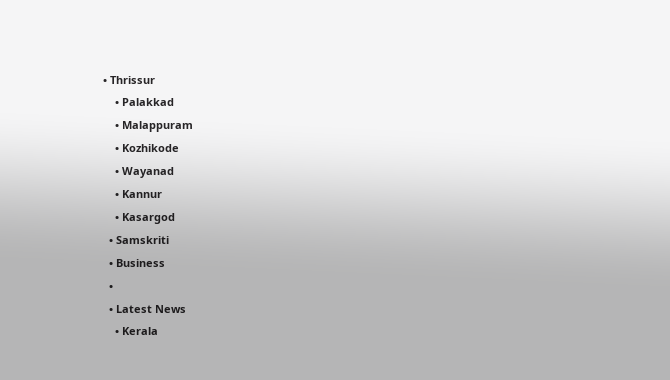• Thrissur
    • Palakkad
    • Malappuram
    • Kozhikode
    • Wayanad
    • Kannur
    • Kasargod
  • Samskriti
  • Business
  •
  • Latest News
    • Kerala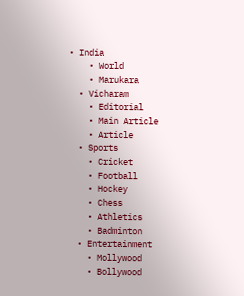• India
    • World
    • Marukara
  • Vicharam
    • Editorial
    • Main Article
    • Article
  • Sports
    • Cricket
    • Football
    • Hockey
    • Chess
    • Athletics
    • Badminton
  • Entertainment
    • Mollywood
    • Bollywood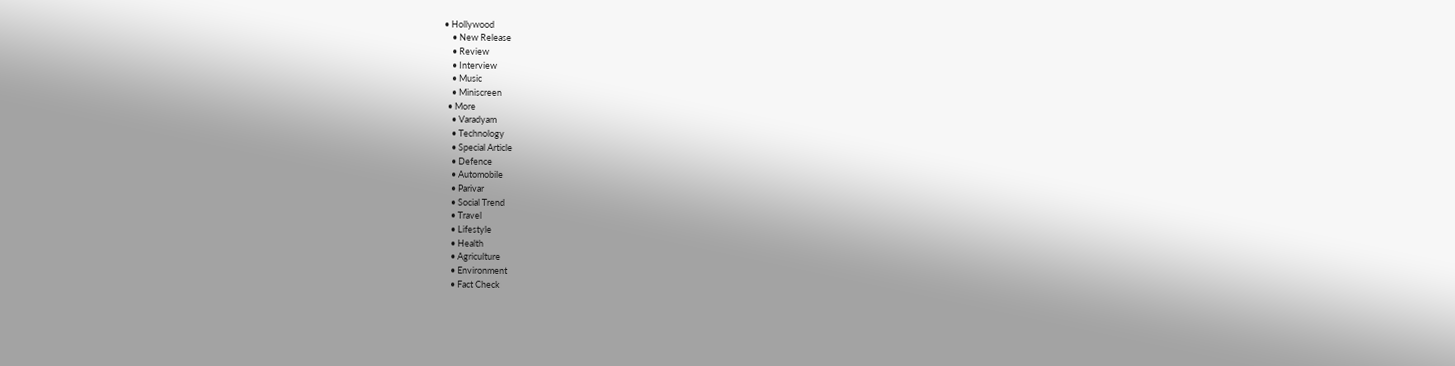• Hollywood
    • New Release
    • Review
    • Interview
    • Music
    • Miniscreen
  • More
    • Varadyam
    • Technology
    • Special Article
    • Defence
    • Automobile
    • Parivar
    • Social Trend
    • Travel
    • Lifestyle
    • Health
    • Agriculture
    • Environment
    • Fact Check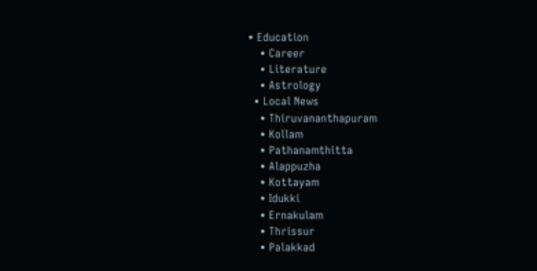• Education
    • Career
    • Literature
    • Astrology
  • Local News
    • Thiruvananthapuram
    • Kollam
    • Pathanamthitta
    • Alappuzha
    • Kottayam
    • Idukki
    • Ernakulam
    • Thrissur
    • Palakkad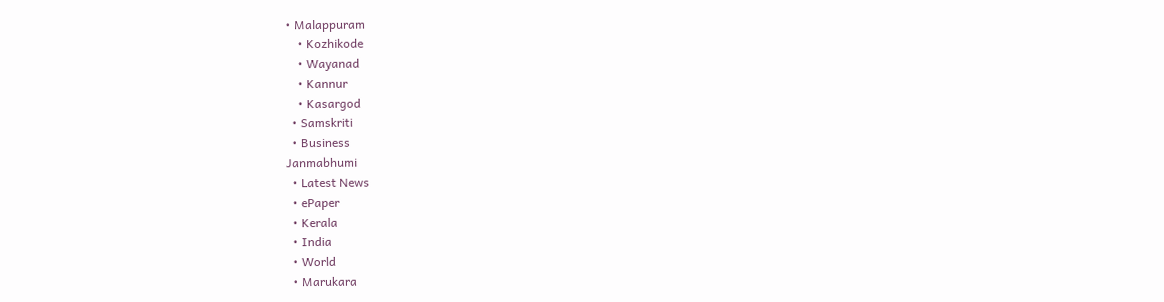• Malappuram
    • Kozhikode
    • Wayanad
    • Kannur
    • Kasargod
  • Samskriti
  • Business
Janmabhumi
  • Latest News
  • ePaper
  • Kerala
  • India
  • World
  • Marukara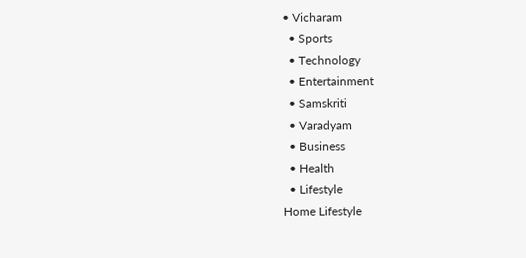• Vicharam
  • Sports
  • Technology
  • Entertainment
  • Samskriti
  • Varadyam
  • Business
  • Health
  • Lifestyle
Home Lifestyle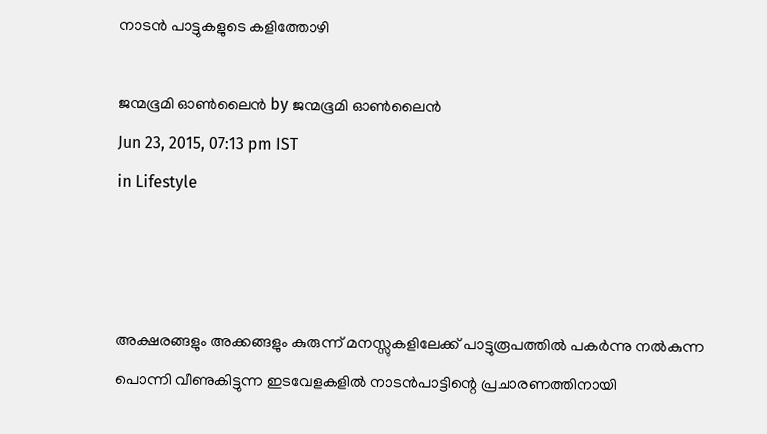നാടന്‍ പാട്ടുകളുടെ കളിത്തോഴി

ജന്മഭൂമി ഓണ്‍ലൈന്‍ by ജന്മഭൂമി ഓണ്‍ലൈന്‍
Jun 23, 2015, 07:13 pm IST
in Lifestyle



അക്ഷരങ്ങളും അക്കങ്ങളും കുരുന്ന് മനസ്സുകളിലേക്ക് പാട്ടുരൂപത്തില്‍ പകര്‍ന്നു നല്‍കുന്ന പൊന്നി വീണുകിട്ടുന്ന ഇടവേളകളില്‍ നാടന്‍പാട്ടിന്റെ പ്രചാരണത്തിനായി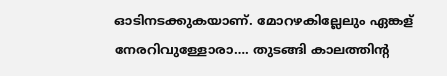ഓടിനടക്കുകയാണ്. മോറഴകില്ലേലും ഏങ്കള് നേരറിവുള്ളോരാ…. തുടങ്ങി കാലത്തിന്റ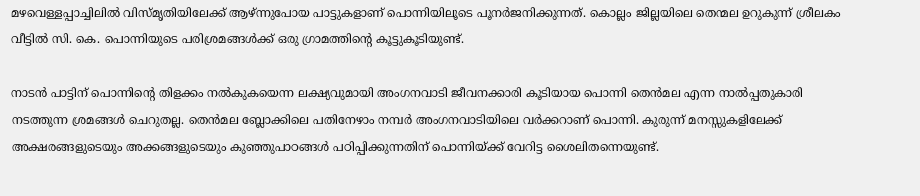മഴവെള്ളപ്പാച്ചിലില്‍ വിസ്മൃതിയിലേക്ക് ആഴ്ന്നുപോയ പാട്ടുകളാണ് പൊന്നിയിലൂടെ പൂനര്‍ജനിക്കുന്നത്. കൊല്ലം ജില്ലയിലെ തെന്മല ഉറുകുന്ന് ശ്രീലകം വീട്ടില്‍ സി. കെ. പൊന്നിയുടെ പരിശ്രമങ്ങള്‍ക്ക് ഒരു ഗ്രാമത്തിന്റെ കൂട്ടുകൂടിയുണ്ട്.

നാടന്‍ പാട്ടിന് പൊന്നിന്റെ തിളക്കം നല്‍കുകയെന്ന ലക്ഷ്യവുമായി അംഗനവാടി ജീവനക്കാരി കൂടിയായ പൊന്നി തെന്‍മല എന്ന നാല്‍പ്പതുകാരി നടത്തുന്ന ശ്രമങ്ങള്‍ ചെറുതല്ല. തെന്‍മല ബ്ലോക്കിലെ പതിനേഴാം നമ്പര്‍ അംഗനവാടിയിലെ വര്‍ക്കറാണ് പൊന്നി. കുരുന്ന് മനസ്സുകളിലേക്ക് അക്ഷരങ്ങളുടെയും അക്കങ്ങളുടെയും കുഞ്ഞുപാഠങ്ങള്‍ പഠിപ്പിക്കുന്നതിന് പൊന്നിയ്‌ക്ക് വേറിട്ട ശൈലിതന്നെയുണ്ട്.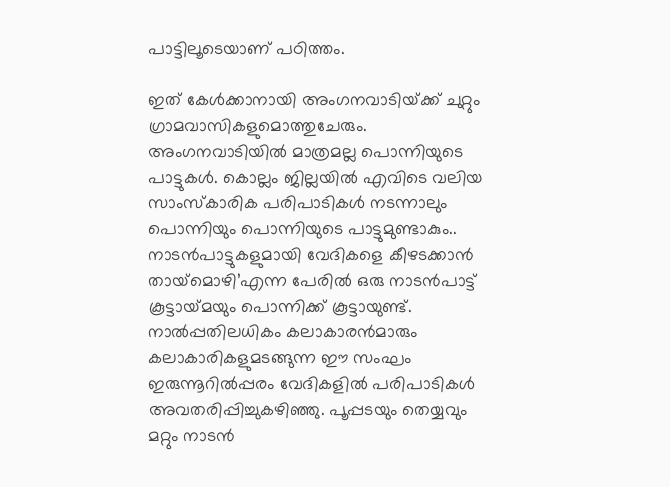പാട്ടിലൂടെയാണ് പഠിത്തം.

ഇത് കേള്‍ക്കാനായി അംഗനവാടിയ്‌ക്ക് ചുറ്റും ഗ്രാമവാസികളുമൊത്തുചേരും. അംഗനവാടിയില്‍ മാത്രമല്ല പൊന്നിയുടെ പാട്ടുകള്‍. കൊല്ലം ജില്ലയില്‍ എവിടെ വലിയ സാംസ്‌കാരിക പരിപാടികള്‍ നടന്നാലും പൊന്നിയും പൊന്നിയുടെ പാട്ടുമുണ്ടാകും.. നാടന്‍പാട്ടുകളുമായി വേദികളെ കീഴടക്കാന്‍ തായ്‌മൊഴി’എന്ന പേരില്‍ ഒരു നാടന്‍പാട്ട് കൂട്ടായ്‌മയും പൊന്നിക്ക് കൂട്ടായുണ്ട്. നാല്‍പ്പതിലധികം കലാകാരന്‍മാരും കലാകാരികളുമടങ്ങുന്ന ഈ സംഘം ഇരുന്നൂറില്‍പ്പരം വേദികളില്‍ പരിപാടികള്‍ അവതരിപ്പിച്ചുകഴിഞ്ഞു. പൂപ്പടയും തെയ്യവും മറ്റും നാടന്‍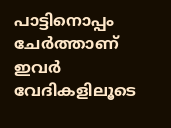പാട്ടിനൊപ്പം ചേര്‍ത്താണ് ഇവര്‍ വേദികളിലൂടെ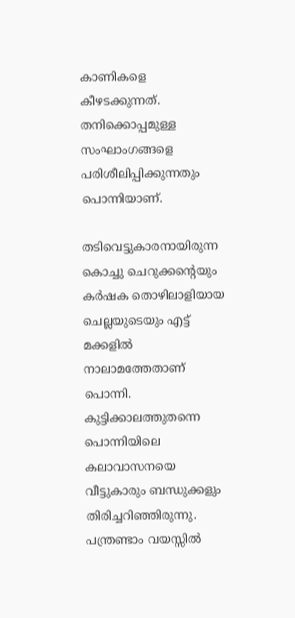കാണികളെ കീഴടക്കുന്നത്. തനിക്കൊപ്പമുള്ള സംഘാംഗങ്ങളെ പരിശീലിപ്പിക്കുന്നതും പൊന്നിയാണ്.

തടിവെട്ടുകാരനായിരുന്ന കൊച്ചു ചെറുക്കന്റെയും കര്‍ഷക തൊഴിലാളിയായ ചെല്ലയുടെയും എട്ട് മക്കളില്‍ നാലാമത്തേതാണ് പൊന്നി. കുട്ടിക്കാലത്തുതന്നെ പൊന്നിയിലെ കലാവാസനയെ വീട്ടുകാരും ബന്ധുക്കളും തിരിച്ചറിഞ്ഞിരുന്നു. പന്ത്രണ്ടാം വയസ്സില്‍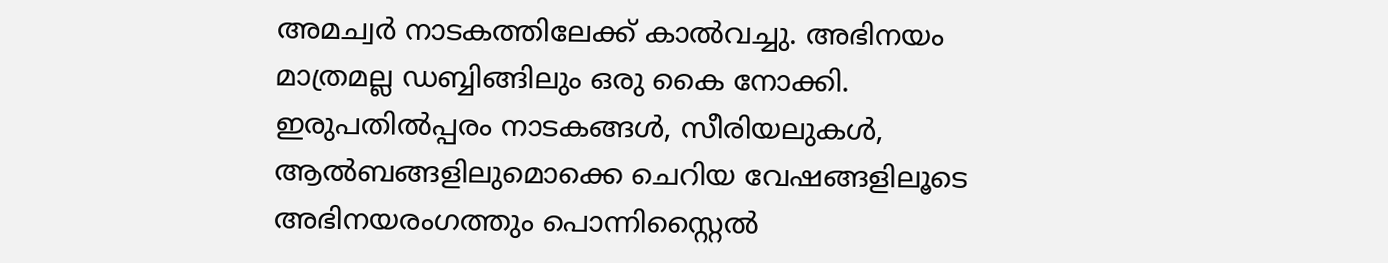അമച്വര്‍ നാടകത്തിലേക്ക് കാല്‍വച്ചു. അഭിനയം മാത്രമല്ല ഡബ്ബിങ്ങിലും ഒരു കൈ നോക്കി. ഇരുപതില്‍പ്പരം നാടകങ്ങള്‍, സീരിയലുകള്‍, ആല്‍ബങ്ങളിലുമൊക്കെ ചെറിയ വേഷങ്ങളിലൂടെ അഭിനയരംഗത്തും പൊന്നിസ്റ്റൈല്‍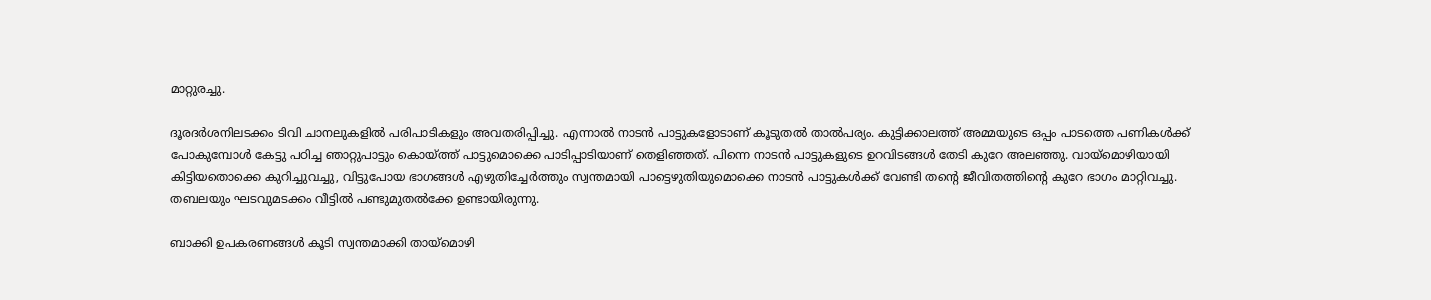മാറ്റുരച്ചു.

ദൂരദര്‍ശനിലടക്കം ടിവി ചാനലുകളില്‍ പരിപാടികളും അവതരിപ്പിച്ചു. എന്നാല്‍ നാടന്‍ പാട്ടുകളോടാണ് കൂടുതല്‍ താല്‍പര്യം. കുട്ടിക്കാലത്ത് അമ്മയുടെ ഒപ്പം പാടത്തെ പണികള്‍ക്ക് പോകുമ്പോള്‍ കേട്ടു പഠിച്ച ഞാറ്റുപാട്ടും കൊയ്‌ത്ത് പാട്ടുമൊക്കെ പാടിപ്പാടിയാണ് തെളിഞ്ഞത്. പിന്നെ നാടന്‍ പാട്ടുകളുടെ ഉറവിടങ്ങള്‍ തേടി കുറേ അലഞ്ഞു. വായ്‌മൊഴിയായി കിട്ടിയതൊക്കെ കുറിച്ചുവച്ചു, വിട്ടുപോയ ഭാഗങ്ങള്‍ എഴുതിച്ചേര്‍ത്തും സ്വന്തമായി പാട്ടെഴുതിയുമൊക്കെ നാടന്‍ പാട്ടുകള്‍ക്ക് വേണ്ടി തന്റെ ജീവിതത്തിന്റെ കുറേ ഭാഗം മാറ്റിവച്ചു. തബലയും ഘടവുമടക്കം വീട്ടില്‍ പണ്ടുമുതല്‍ക്കേ ഉണ്ടായിരുന്നു.

ബാക്കി ഉപകരണങ്ങള്‍ കൂടി സ്വന്തമാക്കി തായ്‌മൊഴി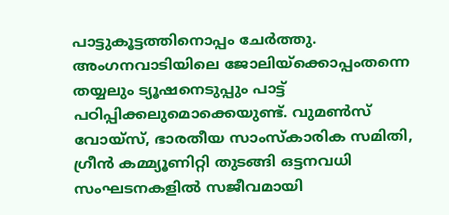പാട്ടുകൂട്ടത്തിനൊപ്പം ചേര്‍ത്തു. അംഗനവാടിയിലെ ജോലിയ്‌ക്കൊപ്പംതന്നെ തയ്യലും ട്യൂഷനെടുപ്പും പാട്ട് പഠിപ്പിക്കലുമൊക്കെയുണ്ട്. വുമണ്‍സ് വോയ്‌സ്, ഭാരതീയ സാംസ്‌കാരിക സമിതി, ഗ്രീന്‍ കമ്മ്യൂണിറ്റി തുടങ്ങി ഒട്ടനവധി സംഘടനകളില്‍ സജീവമായി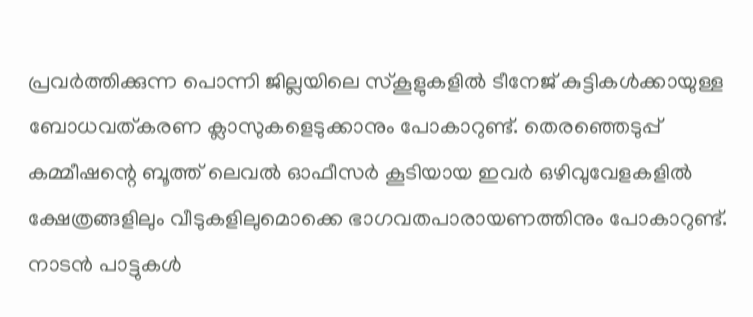പ്രവര്‍ത്തിക്കുന്ന പൊന്നി ജില്ലയിലെ സ്‌കൂളുകളില്‍ ടീനേജ് കുട്ടികള്‍ക്കായുള്ള ബോധവത്കരണ ക്ലാസുകളെടുക്കാനും പോകാറുണ്ട്. തെരഞ്ഞെടുപ്പ് കമ്മീഷന്റെ ബൂത്ത് ലെവല്‍ ഓഫീസര്‍ കൂടിയായ ഇവര്‍ ഒഴിവുവേളകളില്‍ ക്ഷേത്രങ്ങളിലും വീടുകളിലുമൊക്കെ ഭാഗവതപാരായണത്തിനും പോകാറുണ്ട്. നാടന്‍ പാട്ടുകള്‍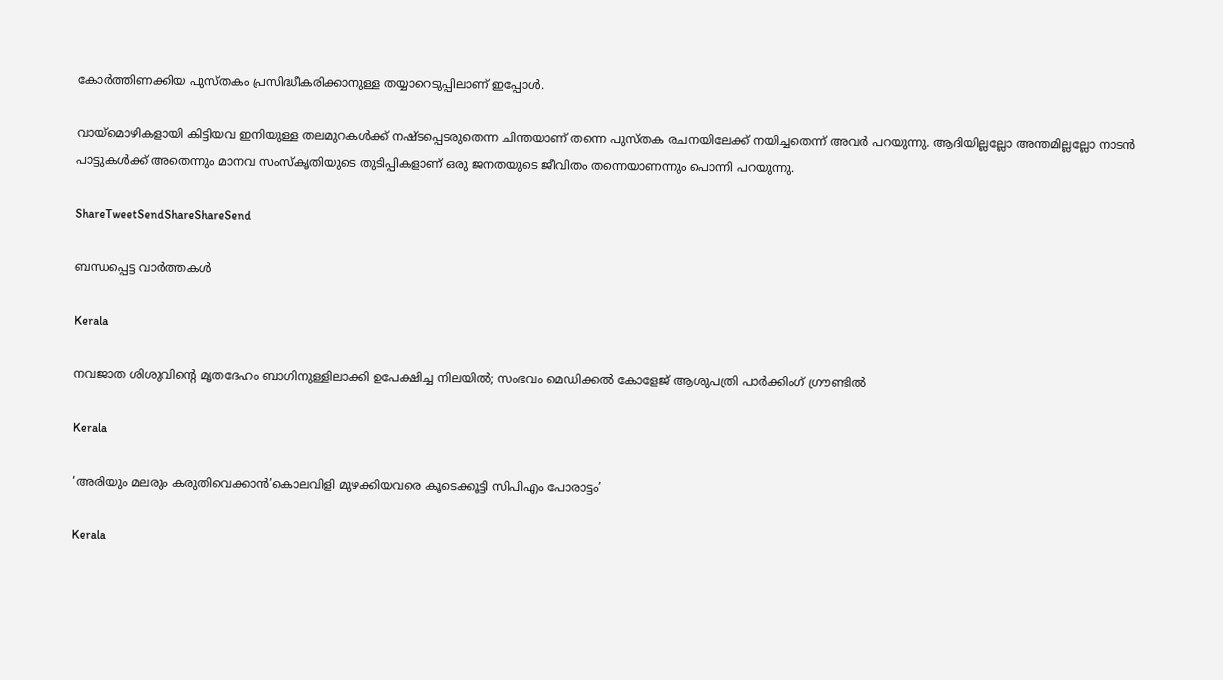കോര്‍ത്തിണക്കിയ പുസ്തകം പ്രസിദ്ധീകരിക്കാനുള്ള തയ്യാറെടുപ്പിലാണ് ഇപ്പോള്‍.

വായ്‌മൊഴികളായി കിട്ടിയവ ഇനിയുള്ള തലമുറകള്‍ക്ക് നഷ്ടപ്പെടരുതെന്ന ചിന്തയാണ് തന്നെ പുസ്തക രചനയിലേക്ക് നയിച്ചതെന്ന് അവര്‍ പറയുന്നു. ആദിയില്ലല്ലോ അന്തമില്ലല്ലോ നാടന്‍ പാട്ടുകള്‍ക്ക് അതെന്നും മാനവ സംസ്‌കൃതിയുടെ തുടിപ്പികളാണ് ഒരു ജനതയുടെ ജീവിതം തന്നെയാണന്നും പൊന്നി പറയുന്നു.

ShareTweetSendShareShareSend

ബന്ധപ്പെട്ട വാര്‍ത്തകള്‍

Kerala

നവജാത ശിശുവിന്റെ മൃതദേഹം ബാഗിനുള്ളിലാക്കി ഉപേക്ഷിച്ച നിലയിൽ; സംഭവം മെഡിക്കൽ കോളേജ് ആശുപത്രി പാർക്കിംഗ് ഗ്രൗണ്ടിൽ

Kerala

‘അരിയും മലരും കരുതിവെക്കാന്‍’കൊലവിളി മുഴക്കിയവരെ കൂടെക്കൂട്ടി സിപിഎം പോരാട്ടം’

Kerala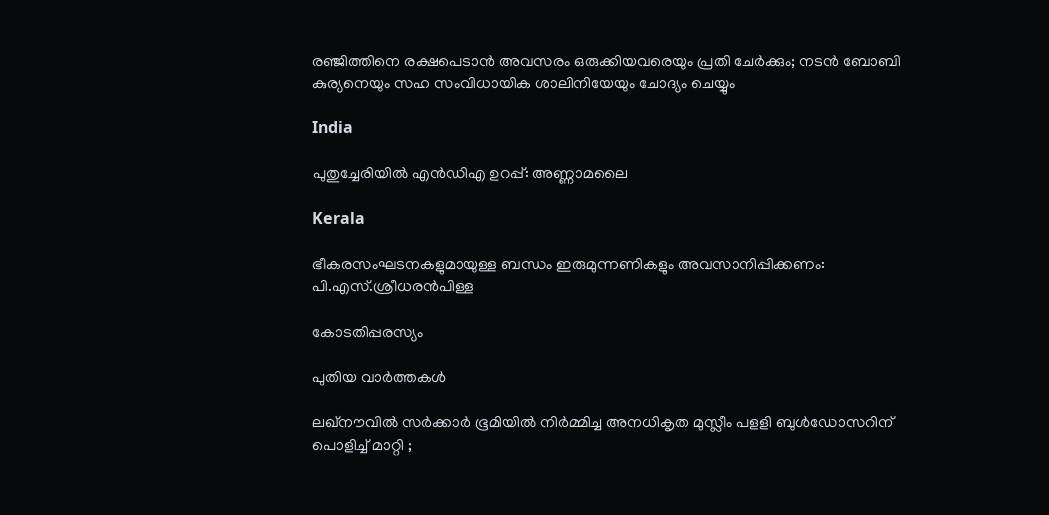രഞ്ജിത്തിനെ രക്ഷപെടാൻ അവസരം ഒരുക്കിയവരെയും പ്രതി ചേർക്കും; നടൻ ബോബി കുര്യനെയും സഹ സംവിധായിക ശാലിനിയേയും ചോദ്യം ചെയ്യും

India

പുതുച്ചേരിയില്‍ എന്‍ഡിഎ ഉറപ്പ്: അണ്ണാമലൈ

Kerala

ഭീകരസംഘടനകളുമായുള്ള ബന്ധം ഇരുമുന്നണികളും അവസാനിപ്പിക്കണം: പി.എസ്.ശ്രീധരന്‍പിള്ള

കോടതിപ്പരസ്യം

പുതിയ വാര്‍ത്തകള്‍

ലഖ്‌നൗവിൽ സർക്കാർ ഭൂമിയിൽ നിർമ്മിച്ച അനധികൃത മുസ്ലീം പളളി ബുൾഡോസറിന് പൊളിച്ച് മാറ്റി ;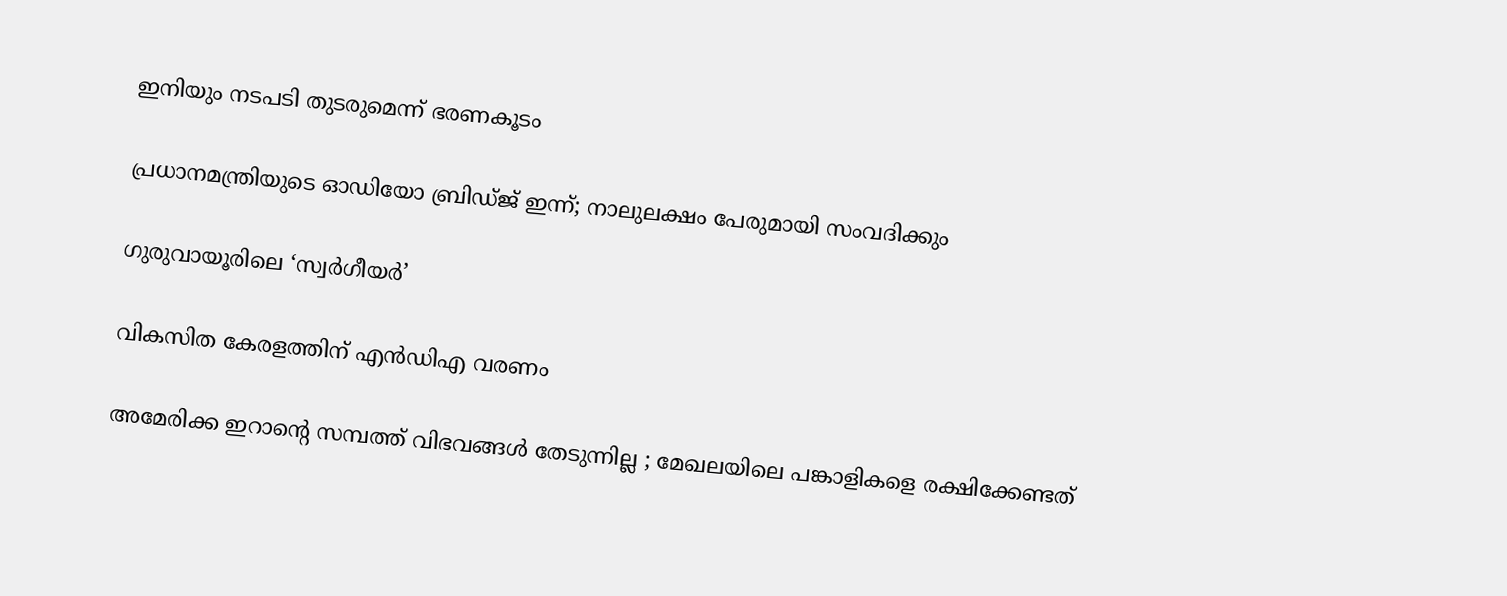ഇനിയും നടപടി തുടരുമെന്ന് ഭരണകൂടം

പ്രധാനമന്ത്രിയുടെ ഓഡിയോ ബ്രിഡ്ജ് ഇന്ന്; നാലുലക്ഷം പേരുമായി സംവദിക്കും

ഗുരുവായൂരിലെ ‘സ്വര്‍ഗീയര്‍’

വികസിത കേരളത്തിന് എന്‍ഡിഎ വരണം

അമേരിക്ക ഇറാന്റെ സമ്പത്ത് വിഭവങ്ങൾ തേടുന്നില്ല ; മേഖലയിലെ പങ്കാളികളെ രക്ഷിക്കേണ്ടത്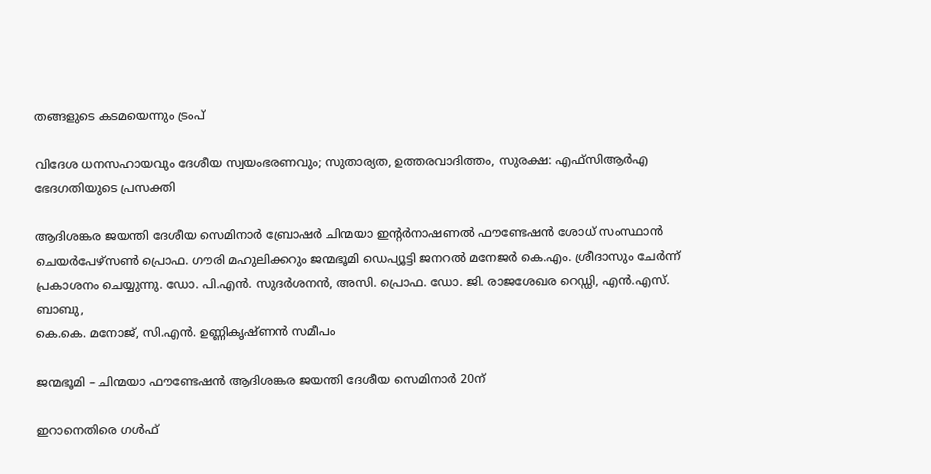തങ്ങളുടെ കടമയെന്നും ട്രംപ്

വിദേശ ധനസഹായവും ദേശീയ സ്വയംഭരണവും; സുതാര്യത, ഉത്തരവാദിത്തം, സുരക്ഷ: എഫ്‌സിആര്‍എ ഭേദഗതിയുടെ പ്രസക്തി

ആദിശങ്കര ജയന്തി ദേശീയ സെമിനാര്‍ ബ്രോഷര്‍ ചിന്മയാ ഇന്റര്‍നാഷണല്‍ ഫൗണ്ടേഷന്‍ ശോധ് സംസ്ഥാന്‍
ചെയര്‍പേഴ്‌സണ്‍ പ്രൊഫ. ഗൗരി മഹുലിക്കറും ജന്മഭൂമി ഡെപ്യൂട്ടി ജനറല്‍ മനേജര്‍ കെ.എം. ശ്രീദാസും ചേര്‍ന്ന് പ്രകാശനം ചെയ്യുന്നു. ഡോ. പി.എന്‍. സുദര്‍ശനന്‍, അസി. പ്രൊഫ. ഡോ. ജി. രാജശേഖര റെഡ്ഡി, എന്‍.എസ്. ബാബു,
കെ.കെ. മനോജ്, സി.എന്‍. ഉണ്ണികൃഷ്ണന്‍ സമീപം

ജന്മഭൂമി – ചിന്മയാ ഫൗണ്ടേഷന്‍ ആദിശങ്കര ജയന്തി ദേശീയ സെമിനാര്‍ 20ന്

ഇറാനെതിരെ ഗള്‍ഫ്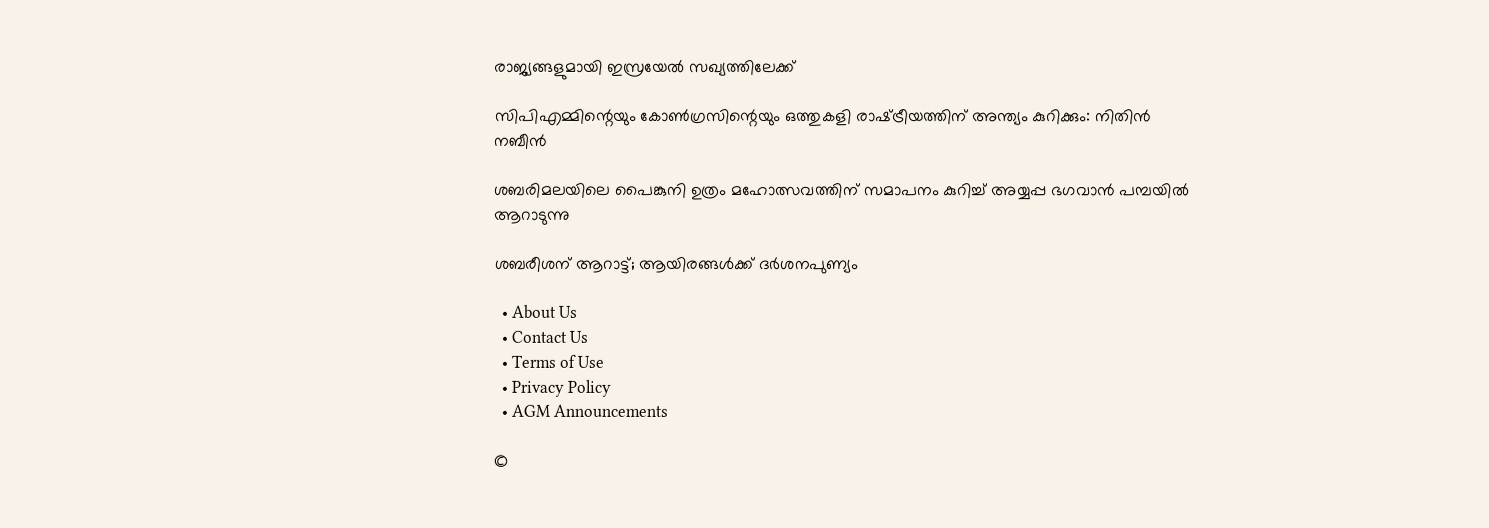രാജ്യങ്ങളുമായി ഇസ്രയേല്‍ സഖ്യത്തിലേക്ക്

സിപിഎമ്മിന്റെയും കോണ്‍ഗ്രസിന്റെയും ഒത്തുകളി രാഷ്‌ട്രീയത്തിന് അന്ത്യം കുറിക്കും: നിതിന്‍ നബീന്‍

ശബരിമലയിലെ പൈങ്കുനി ഉത്രം മഹോത്സവത്തിന് സമാപനം കുറിച്ച് അയ്യപ്പ ഭഗവാന്‍ പമ്പയില്‍ ആറാടുന്നു

ശബരീശന് ആറാട്ട്; ആയിരങ്ങള്‍ക്ക് ദര്‍ശനപുണ്യം

  • About Us
  • Contact Us
  • Terms of Use
  • Privacy Policy
  • AGM Announcements

©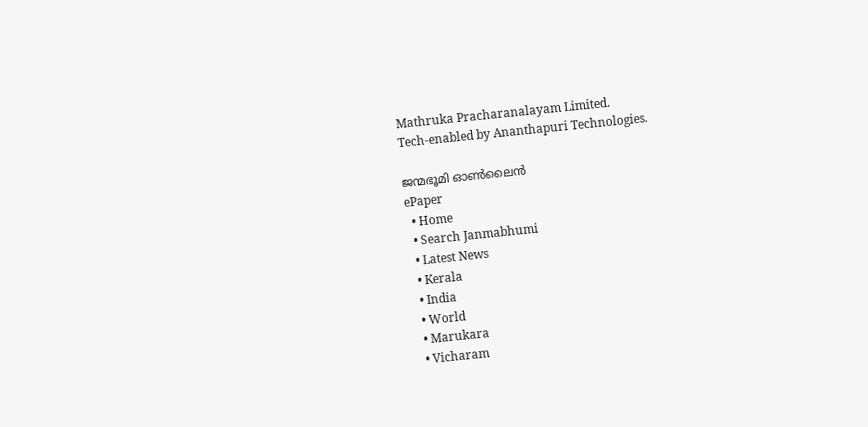Mathruka Pracharanalayam Limited.
Tech-enabled by Ananthapuri Technologies.

ജന്മഭൂമി ഓണ്‍ലൈന്‍
ePaper
  • Home
  • Search Janmabhumi
  • Latest News
  • Kerala
  • India
  • World
  • Marukara
  • Vicharam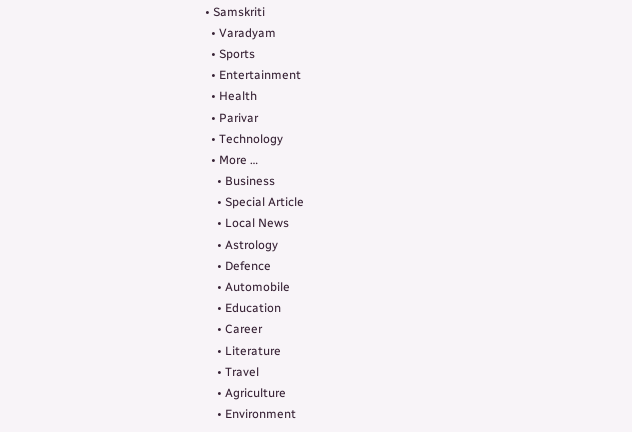• Samskriti
  • Varadyam
  • Sports
  • Entertainment
  • Health
  • Parivar
  • Technology
  • More …
    • Business
    • Special Article
    • Local News
    • Astrology
    • Defence
    • Automobile
    • Education
    • Career
    • Literature
    • Travel
    • Agriculture
    • Environment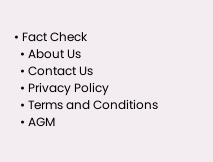• Fact Check
  • About Us
  • Contact Us
  • Privacy Policy
  • Terms and Conditions
  • AGM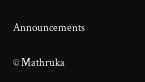Announcements

© Mathruka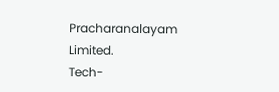Pracharanalayam Limited.
Tech-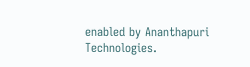enabled by Ananthapuri Technologies.